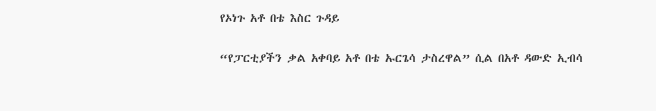የኦነጉ አቶ በቴ እስር ጉዳይ

“የፓርቲያችን ቃል አቀባይ አቶ በቴ ኡርጌሳ ታስረዋል” ሲል በአቶ ዳውድ ኢብሳ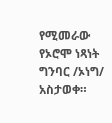የሚመራው የኦሮሞ ነጻነት ግንባር /ኦነግ/ አስታወቀ።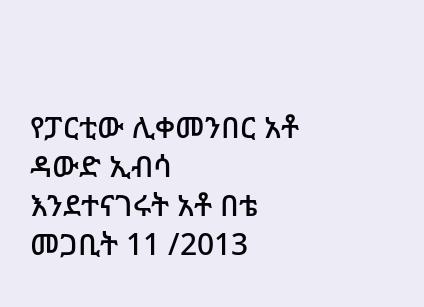የፓርቲው ሊቀመንበር አቶ ዳውድ ኢብሳ እንደተናገሩት አቶ በቴ መጋቢት 11 /2013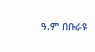ዓ.ም በቡራዩ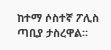ከተማ ሶስተኛ ፖሊስ ጣቢያ ታስረዋል።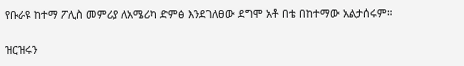የቡራዩ ከተማ ፖሊስ መምሪያ ለአሜሪካ ድምፅ እንደገለፀው ደግሞ አቶ በቴ በከተማው አልታሰሩም።

ዝርዝሩን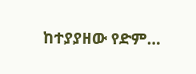ከተያያዘው የድም…